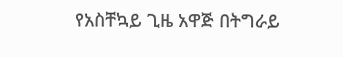የአስቸኳይ ጊዜ አዋጅ በትግራይ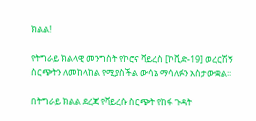ክልል!

የትግራይ ክልላዊ መንግስት የኮሮና ቫይረስ [ኮቪድ-19] ወረርሽኝ ስርጭትን ለመከላከል የሚያስችል ውሳኔ ማሳለፉን አስታውቋል፡፡

በትግራይ ክልል ደረጃ የቫይረሱ ስርጭት የከፋ ጉዳት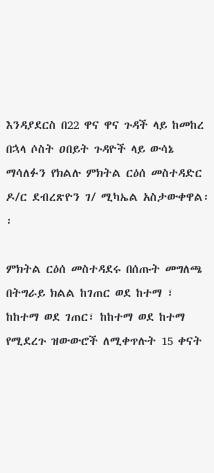እንዳያደርስ በ22 ዋና ዋና ጉዳች ላይ ከመከረ በኋላ ሶስት ዐበይት ጉዳዮች ላይ ውሳኔ ማሳለፉን የክልሉ ምክትል ርዕሰ መስተዳድር ዶ/ር ደብረጽዮን ገ/ ሚካኤል አስታውቀዋል፡፡

ምክትል ርዕሰ መስተዳደሩ በሰጡት መግለጫ በትግራይ ክልል ከገጠር ወደ ከተማ ፣ ከከተማ ወደ ገጠር፣ ከከተማ ወደ ከተማ የሚደረጉ ዝውውሮች ለሚቀጥሉት 15 ቀናት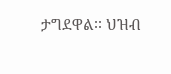ታግደዋል፡፡ ህዝብ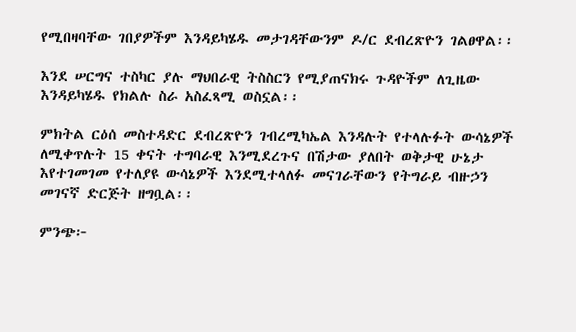የሚበዛባቸው ገበያዎችም እንዳይካሄዱ መታገዳቸውንም ዶ/ር ደብረጽዮን ገልፀዋል፡፡

እንደ ሠርግና ተስካር ያሉ ማህበራዊ ትስስርን የሚያጠናክሩ ጉዳዮችም ለጊዜው እንዳይካሄዱ የክልሉ ስራ አስፈጻሚ ወስኗል፡፡

ምክትል ርዕሰ መስተዳድር ደብረጽዮን ገብረሚካኤል እንዳሉት የተላሉፉት ውሳኔዎች ለሚቀጥሉት 15 ቀናት ተግባራዊ እንሚደረጉና በሽታው ያለበት ወቅታዊ ሁኔታ እየተገመገመ የተለያዩ ውሳኔዎች እንደሚተላለፉ መናገራቸውን የትግራይ ብዙኃን መገናኛ ድርጅት ዘግቧል፡፡

ምንጭ፦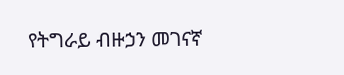የትግራይ ብዙኃን መገናኛ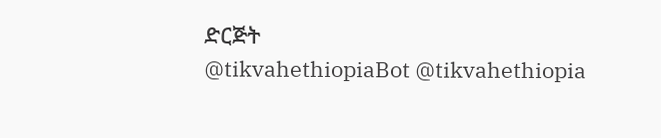ድርጅት
@tikvahethiopiaBot @tikvahethiopia